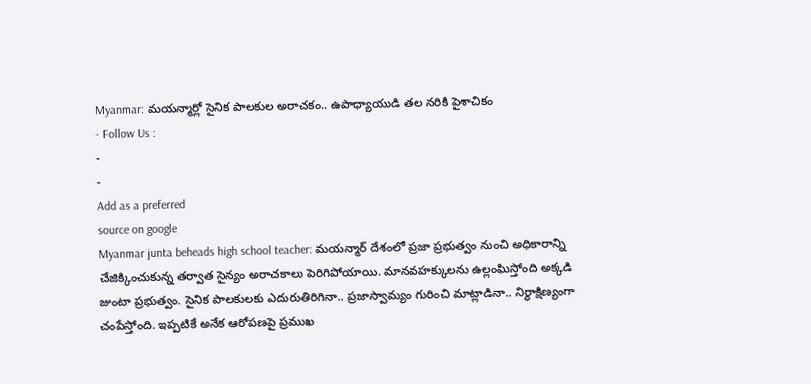Myanmar: మయన్మార్లో సైనిక పాలకుల అరాచకం.. ఉపాధ్యాయుడి తల నరికి పైశాచికం
- Follow Us :
-
-
Add as a preferred
source on google
Myanmar junta beheads high school teacher: మయన్మార్ దేశంలో ప్రజా ప్రభుత్వం నుంచి అధికారాన్ని చేజిక్కించుకున్న తర్వాత సైన్యం అరాచకాలు పెరిగిపోయాయి. మానవహక్కులను ఉల్లంఘిస్తోంది అక్కడి జుంటా ప్రభుత్వం. సైనిక పాలకులకు ఎదురుతిరిగినా.. ప్రజాస్వామ్యం గురించి మాట్లాడినా.. నిర్ధాక్షిణ్యంగా చంపేస్తోంది. ఇప్పటికే అనేక ఆరోపణపై ప్రముఖ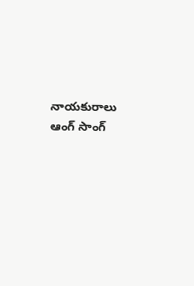నాయకురాలు ఆంగ్ సాంగ్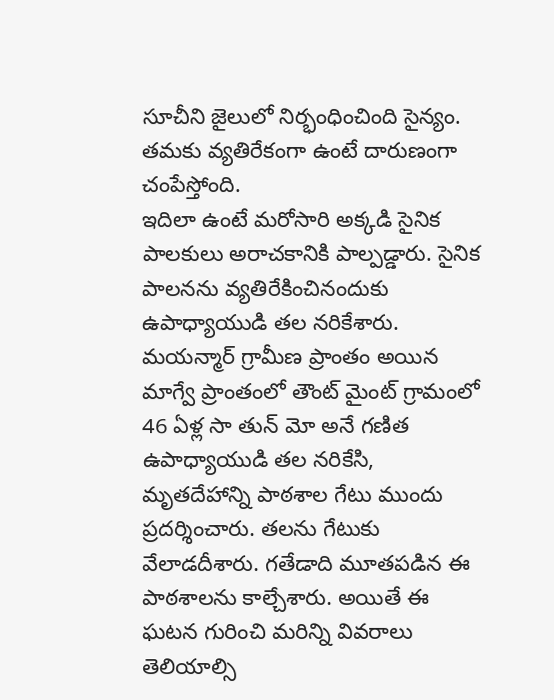సూచీని జైలులో నిర్భంధించింది సైన్యం. తమకు వ్యతిరేకంగా ఉంటే దారుణంగా చంపేస్తోంది.
ఇదిలా ఉంటే మరోసారి అక్కడి సైనిక పాలకులు అరాచకానికి పాల్పడ్డారు. సైనిక పాలనను వ్యతిరేకించినందుకు ఉపాధ్యాయుడి తల నరికేశారు. మయన్మార్ గ్రామీణ ప్రాంతం అయిన మాగ్వే ప్రాంతంలో తౌంట్ మైంట్ గ్రామంలో 46 ఏళ్ల సా తున్ మో అనే గణిత ఉపాధ్యాయుడి తల నరికేసి, మృతదేహాన్ని పాఠశాల గేటు ముందు ప్రదర్శించారు. తలను గేటుకు వేలాడదీశారు. గతేడాది మూతపడిన ఈ పాఠశాలను కాల్చేశారు. అయితే ఈ ఘటన గురించి మరిన్ని వివరాలు తెలియాల్సి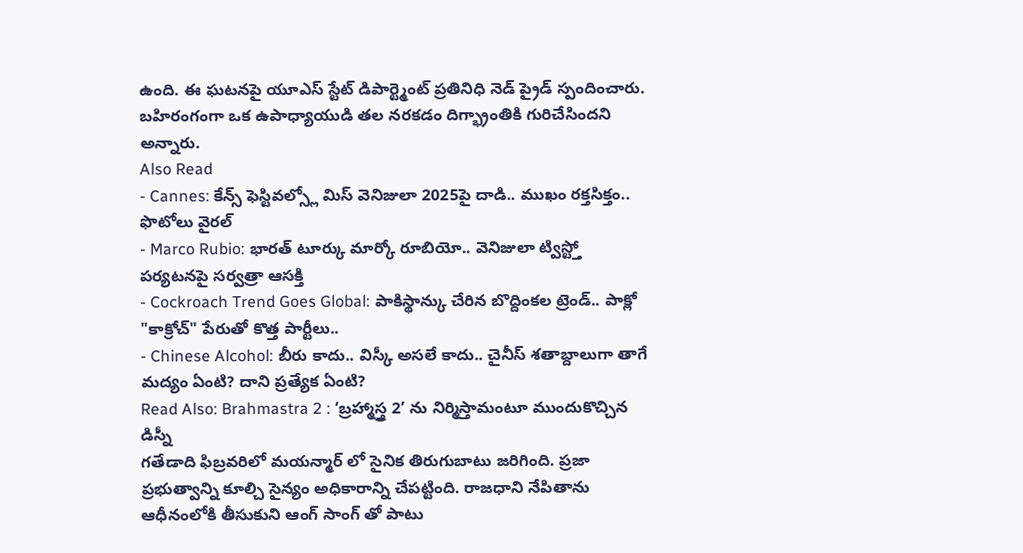ఉంది. ఈ ఘటనపై యూఎస్ స్టేట్ డిపార్ట్మెంట్ ప్రతినిధి నెడ్ ప్రైడ్ స్పందించారు. బహిరంగంగా ఒక ఉపాధ్యాయుడి తల నరకడం దిగ్భ్రాంతికి గురిచేసిందని అన్నారు.
Also Read
- Cannes: కేన్స్ ఫెస్టివల్స్లో మిస్ వెనిజులా 2025పై దాడి.. ముఖం రక్తసిక్తం.. ఫొటోలు వైరల్
- Marco Rubio: భారత్ టూర్కు మార్కో రూబియో.. వెనిజులా ట్విస్ట్తో పర్యటనపై సర్వత్రా ఆసక్తి
- Cockroach Trend Goes Global: పాకిస్థాన్కు చేరిన బొద్దింకల ట్రెండ్.. పాక్లో "కాక్రోచ్" పేరుతో కొత్త పార్టీలు..
- Chinese Alcohol: బీరు కాదు.. విస్కీ అసలే కాదు.. చైనీస్ శతాబ్దాలుగా తాగే మద్యం ఏంటి? దాని ప్రత్యేక ఏంటి?
Read Also: Brahmastra 2 : ‘బ్రహ్మాస్త్ర 2’ ను నిర్మిస్తామంటూ ముందుకొచ్చిన డిస్నీ
గతేడాది ఫిబ్రవరిలో మయన్మార్ లో సైనిక తిరుగుబాటు జరిగింది. ప్రజా ప్రభుత్వాన్ని కూల్చి సైన్యం అధికారాన్ని చేపట్టింది. రాజధాని నేపితాను ఆధీనంలోకి తీసుకుని ఆంగ్ సాంగ్ తో పాటు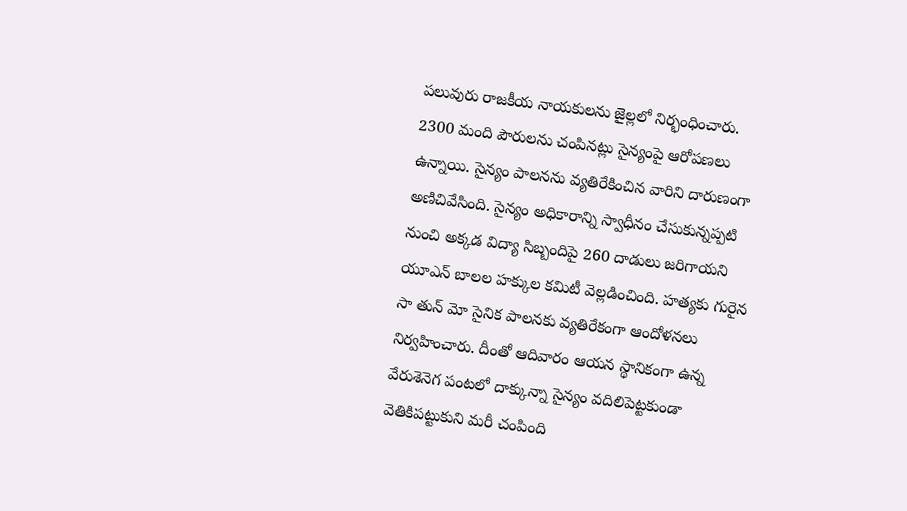పలువురు రాజకీయ నాయకులను జైల్లలో నిర్భంధించారు. 2300 మంది పౌరులను చంపినట్లు సైన్యంపై ఆరోపణలు ఉన్నాయి. సైన్యం పాలనను వ్యతిరేకించిన వారిని దారుణంగా అణిచివేసింది. సైన్యం అధికారాన్ని స్వాధీనం చేసుకున్నప్పటి నుంచి అక్కడ విద్యా సిబ్బందిపై 260 దాడులు జరిగాయని యూఎన్ బాలల హక్కుల కమిటీ వెల్లడించింది. హత్యకు గురైన సా తున్ మో సైనిక పాలనకు వ్యతిరేకంగా ఆందోళనలు నిర్వహించారు. దీంతో ఆదివారం ఆయన స్థానికంగా ఉన్న వేరుశెనెగ పంటలో దాక్కున్నా సైన్యం వదిలిపెట్టకుండా వెతికిపట్టుకుని మరీ చంపింది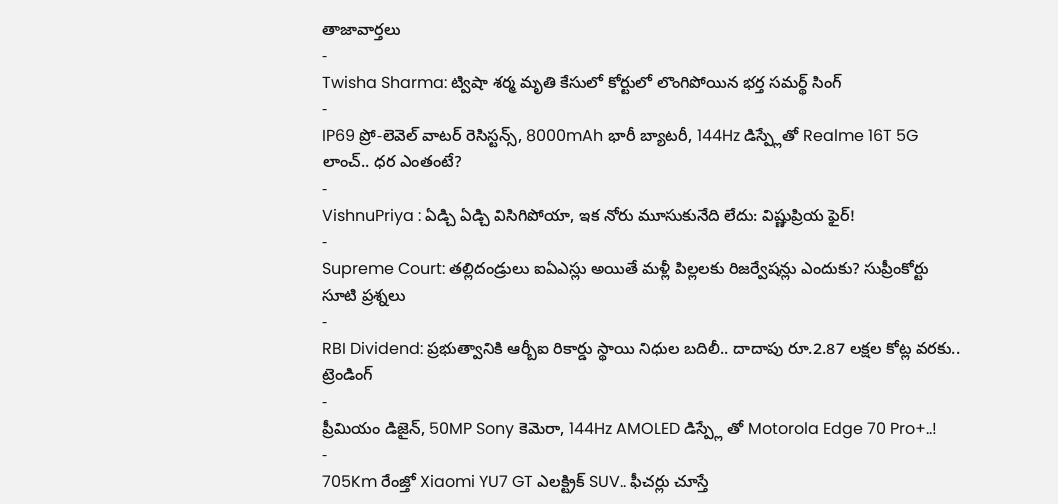తాజావార్తలు
-
Twisha Sharma: ట్విషా శర్మ మృతి కేసులో కోర్టులో లొంగిపోయిన భర్త సమర్థ్ సింగ్
-
IP69 ప్రో-లెవెల్ వాటర్ రెసిస్టన్స్, 8000mAh భారీ బ్యాటరీ, 144Hz డిస్ప్లేతో Realme 16T 5G లాంచ్.. ధర ఎంతంటే?
-
VishnuPriya : ఏడ్చి ఏడ్చి విసిగిపోయా, ఇక నోరు మూసుకునేది లేదు: విష్ణుప్రియ ఫైర్!
-
Supreme Court: తల్లిదండ్రులు ఐఏఎస్లు అయితే మళ్లీ పిల్లలకు రిజర్వేషన్లు ఎందుకు? సుప్రీంకోర్టు సూటి ప్రశ్నలు
-
RBI Dividend: ప్రభుత్వానికి ఆర్బీఐ రికార్డు స్థాయి నిధుల బదిలీ.. దాదాపు రూ.2.87 లక్షల కోట్ల వరకు..
ట్రెండింగ్
-
ప్రీమియం డిజైన్, 50MP Sony కెమెరా, 144Hz AMOLED డిస్ప్లే తో Motorola Edge 70 Pro+..!
-
705Km రేంజ్తో Xiaomi YU7 GT ఎలక్ట్రిక్ SUV.. ఫీచర్లు చూస్తే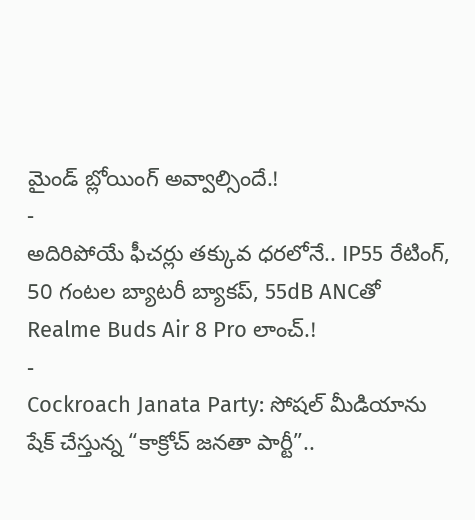మైండ్ బ్లోయింగ్ అవ్వాల్సిందే.!
-
అదిరిపోయే ఫీచర్లు తక్కువ ధరలోనే.. IP55 రేటింగ్, 50 గంటల బ్యాటరీ బ్యాకప్, 55dB ANCతో Realme Buds Air 8 Pro లాంచ్.!
-
Cockroach Janata Party: సోషల్ మీడియాను షేక్ చేస్తున్న “కాక్రోచ్ జనతా పార్టీ”..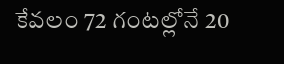కేవలం 72 గంటల్లోనే 20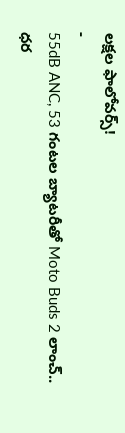లక్షల ఫాలోవర్స్!
-
55dB ANC, 53 గంటల బ్యాటరీతో Moto Buds 2 లాంచ్.. ధర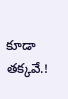కూడా తక్కవే.!